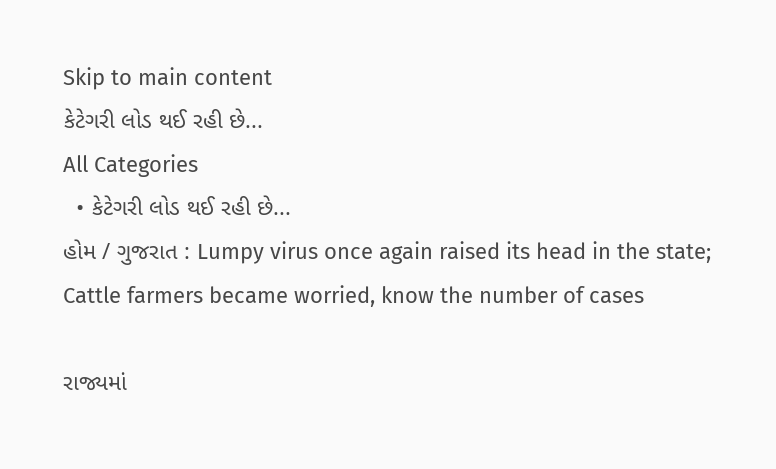Skip to main content
કેટેગરી લોડ થઈ રહી છે...
All Categories
  • કેટેગરી લોડ થઈ રહી છે...
હોમ / ગુજરાત : Lumpy virus once again raised its head in the state; Cattle farmers became worried, know the number of cases

રાજ્યમાં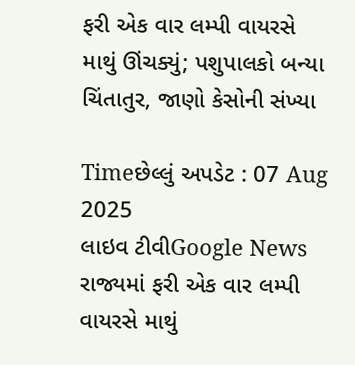ફરી એક વાર લમ્પી વાયરસે માથું ઊંચક્યું; પશુપાલકો બન્યા ચિંતાતુર, જાણો કેસોની સંખ્યા

Timeછેલ્લું અપડેટ : 07 Aug 2025
લાઇવ ટીવીGoogle News
રાજ્યમાં ફરી એક વાર લમ્પી વાયરસે માથું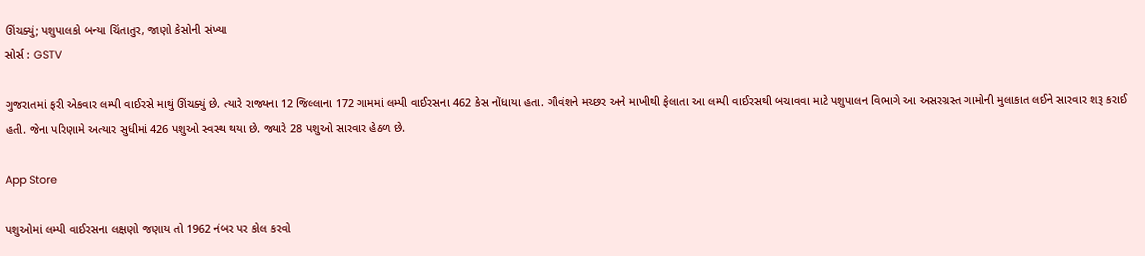ઊંચક્યું; પશુપાલકો બન્યા ચિંતાતુર, જાણો કેસોની સંખ્યા
સોર્સ : GSTV

ગુજરાતમાં ફરી એકવાર લમ્પી વાઈરસે માથું ઊંચક્યું છે. ત્યારે રાજ્યના 12 જિલ્લાના 172 ગામમાં લમ્પી વાઈરસના 462 કેસ નોંધાયા હતા. ગૌવંશને મચ્છર અને માખીથી ફેલાતા આ લમ્પી વાઈરસથી બચાવવા માટે પશુપાલન વિભાગે આ અસરગ્રસ્ત ગામોની મુલાકાત લઈને સારવાર શરૂ કરાઈ હતી. જેના પરિણામે અત્યાર સુધીમાં 426 પશુઓ સ્વસ્થ થયા છે. જ્યારે 28 પશુઓ સારવાર હેઠળ છે.

App Store

પશુઓમાં લમ્પી વાઈરસના લક્ષણો જણાય તો 1962 નંબર પર કોલ કરવો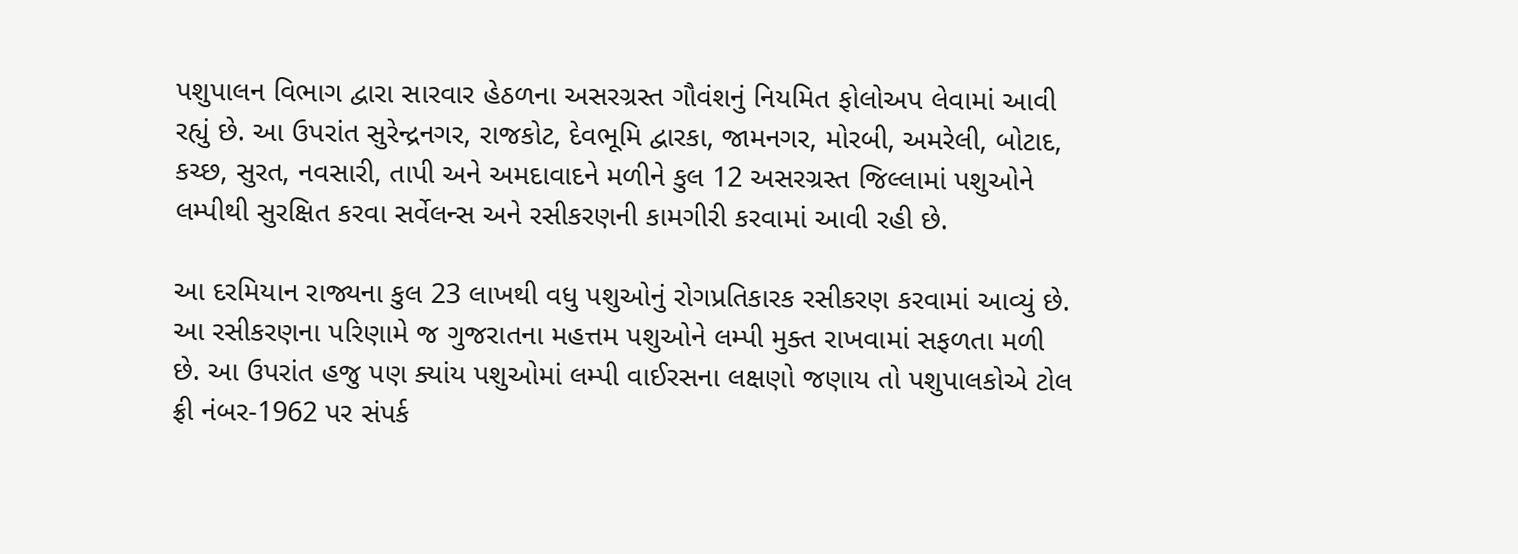પશુપાલન વિભાગ દ્વારા સારવાર હેઠળના અસરગ્રસ્ત ગૌવંશનું નિયમિત ફોલોઅપ લેવામાં આવી રહ્યું છે. આ ઉપરાંત સુરેન્દ્રનગર, રાજકોટ, દેવભૂમિ દ્વારકા, જામનગર, મોરબી, અમરેલી, બોટાદ, કચ્છ, સુરત, નવસારી, તાપી અને અમદાવાદને મળીને કુલ 12 અસરગ્રસ્ત જિલ્લામાં પશુઓને લમ્પીથી સુરક્ષિત કરવા સર્વેલન્સ અને રસીકરણની કામગીરી કરવામાં આવી રહી છે.

આ દરમિયાન રાજ્યના કુલ 23 લાખથી વધુ પશુઓનું રોગપ્રતિકારક રસીકરણ કરવામાં આવ્યું છે. આ રસીકરણના પરિણામે જ ગુજરાતના મહત્તમ પશુઓને લમ્પી મુક્ત રાખવામાં સફળતા મળી છે. આ ઉપરાંત હજુ પણ ક્યાંય પશુઓમાં લમ્પી વાઈરસના લક્ષણો જણાય તો પશુપાલકોએ ટોલ ફ્રી નંબર-1962 પર સંપર્ક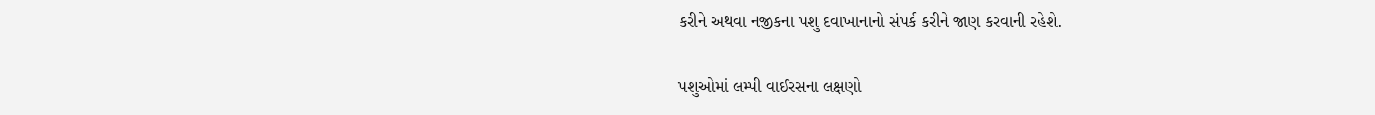કરીને અથવા નજીકના પશુ દવાખાનાનો સંપર્ક કરીને જાણ કરવાની રહેશે.

પશુઓમાં લમ્પી વાઈરસના લક્ષણો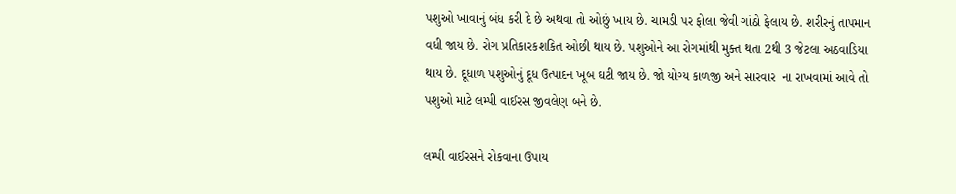પશુઓ ખાવાનું બંધ કરી દે છે અથવા તો ઓછું ખાય છે. ચામડી પર ફોલા જેવી ગાંઠો ફેલાય છે. શરીરનું તાપમાન વધી જાય છે. રોગ પ્રતિકારકશકિત ઓછી થાય છે. પશુઓને આ રોગમાંથી મુક્ત થતા 2થી 3 જેટલા અઠવાડિયા થાય છે. દૂધાળ પશુઓનું દૂધ ઉત્પાદન ખૂબ ઘટી જાય છે. જો યોગ્ય કાળજી અને સારવાર  ના રાખવામાં આવે તો પશુઓ માટે લમ્પી વાઈરસ જીવલેણ બને છે.

લમ્પી વાઈરસને રોકવાના ઉપાય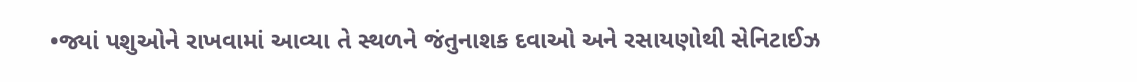•જ્યાં પશુઓને રાખવામાં આવ્યા તે સ્થળને જંતુનાશક દવાઓ અને રસાયણોથી સેનિટાઈઝ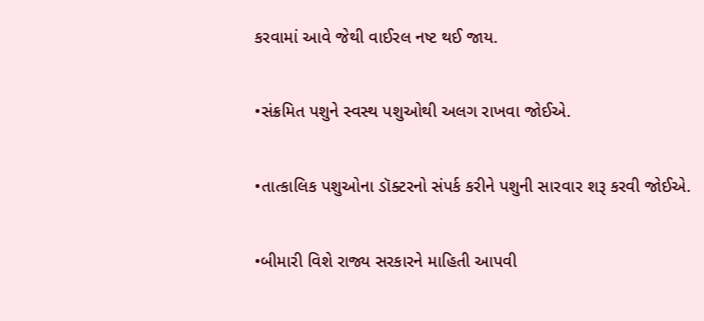કરવામાં આવે જેથી વાઈરલ નષ્ટ થઈ જાય.

•સંક્રમિત પશુને સ્વસ્થ પશુઓથી અલગ રાખવા જોઈએ.

•તાત્કાલિક પશુઓના ડૉક્ટરનો સંપર્ક કરીને પશુની સારવાર શરૂ કરવી જોઈએ.

•બીમારી વિશે રાજ્ય સરકારને માહિતી આપવી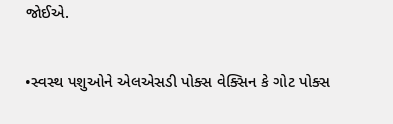જોઈએ.

•સ્વસ્થ પશુઓને એલએસડી પોક્સ વેક્સિન કે ગોટ પોક્સ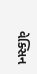વેક્સિન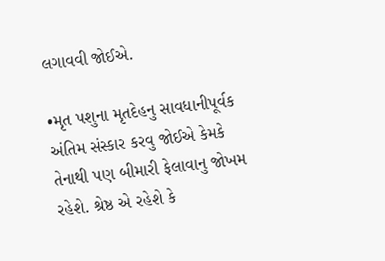લગાવવી જોઈએ.

•મૃત પશુના મૃતદેહનુ સાવધાનીપૂર્વક અંતિમ સંસ્કાર કરવુ જોઈએ કેમકે તેનાથી પણ બીમારી ફેલાવાનુ જોખમ રહેશે. શ્રેષ્ઠ એ રહેશે કે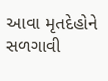આવા મૃતદેહોને સળગાવી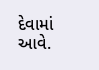દેવામાં આવે.